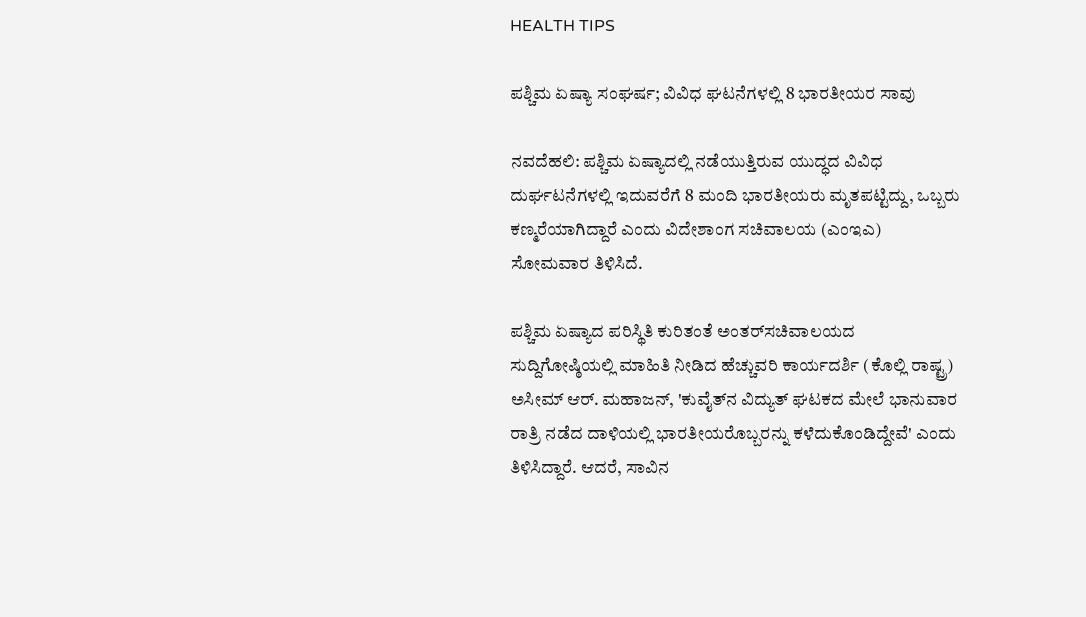HEALTH TIPS

ಪಶ್ಚಿಮ ಏಷ್ಯಾ ಸಂಘರ್ಷ; ವಿವಿಧ ಘಟನೆಗಳಲ್ಲಿ 8 ಭಾರತೀಯರ ಸಾವು

ನವದೆಹಲಿ: ಪಶ್ಚಿಮ ಏಷ್ಯಾದಲ್ಲಿ ನಡೆಯುತ್ತಿರುವ ಯುದ್ಧದ ವಿವಿಧ ದುರ್ಘಟನೆಗಳಲ್ಲಿ ಇದುವರೆಗೆ 8 ಮಂದಿ ಭಾರತೀಯರು ಮೃತಪಟ್ಟಿದ್ದು, ಒಬ್ಬರು ಕಣ್ಮರೆಯಾಗಿದ್ದಾರೆ ಎಂದು ವಿದೇಶಾಂಗ ಸಚಿವಾಲಯ (ಎಂಇಎ) ಸೋಮವಾರ ತಿಳಿಸಿದೆ.

ಪಶ್ಚಿಮ ಏಷ್ಯಾದ ಪರಿಸ್ಥಿತಿ ಕುರಿತಂತೆ ಅಂತರ್‌ಸಚಿವಾಲಯದ ಸುದ್ದಿಗೋಷ್ಠಿಯಲ್ಲಿ ಮಾಹಿತಿ ನೀಡಿದ ಹೆಚ್ಚುವರಿ ಕಾರ್ಯದರ್ಶಿ (ಕೊಲ್ಲಿ ರಾಷ್ಟ್ರ) ಅಸೀಮ್‌ ಆರ್‌. ಮಹಾಜನ್‌, 'ಕುವೈತ್‌ನ ವಿದ್ಯುತ್‌ ಘಟಕದ ಮೇಲೆ ಭಾನುವಾರ ರಾತ್ರಿ ನಡೆದ ದಾಳಿಯಲ್ಲಿ ಭಾರತೀಯರೊಬ್ಬರನ್ನು ಕಳೆದುಕೊಂಡಿದ್ದೇವೆ' ಎಂದು ತಿಳಿಸಿದ್ದಾರೆ. ಆದರೆ, ಸಾವಿನ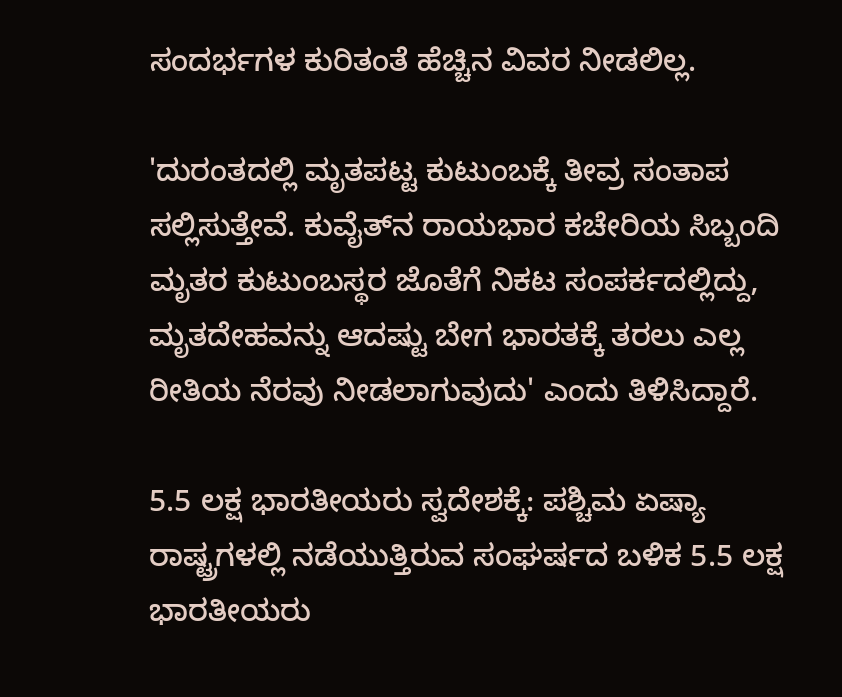ಸಂದರ್ಭಗಳ ಕುರಿತಂತೆ ಹೆಚ್ಚಿನ ವಿವರ ನೀಡಲಿಲ್ಲ.

'ದುರಂತದಲ್ಲಿ ಮೃತಪಟ್ಟ ಕುಟುಂಬಕ್ಕೆ ತೀವ್ರ ಸಂತಾಪ ಸಲ್ಲಿಸುತ್ತೇವೆ. ಕುವೈತ್‌ನ ರಾಯಭಾರ ಕಚೇರಿಯ ಸಿಬ್ಬಂದಿ ಮೃತರ ಕುಟುಂಬಸ್ಥರ ಜೊತೆಗೆ ನಿಕಟ ಸಂಪರ್ಕದಲ್ಲಿದ್ದು, ಮೃತದೇಹವನ್ನು ಆದಷ್ಟು ಬೇಗ ಭಾರತಕ್ಕೆ ತರಲು ಎಲ್ಲ ರೀತಿಯ ನೆರವು ನೀಡಲಾಗುವುದು' ಎಂದು ತಿಳಿಸಿದ್ದಾರೆ.

5.5 ಲಕ್ಷ ಭಾರತೀಯರು ಸ್ವದೇಶಕ್ಕೆ: ಪಶ್ಚಿಮ ಏಷ್ಯಾ ರಾಷ್ಟ್ರಗಳಲ್ಲಿ ನಡೆಯುತ್ತಿರುವ ಸಂಘರ್ಷದ ಬಳಿಕ 5.5 ಲಕ್ಷ ಭಾರತೀಯರು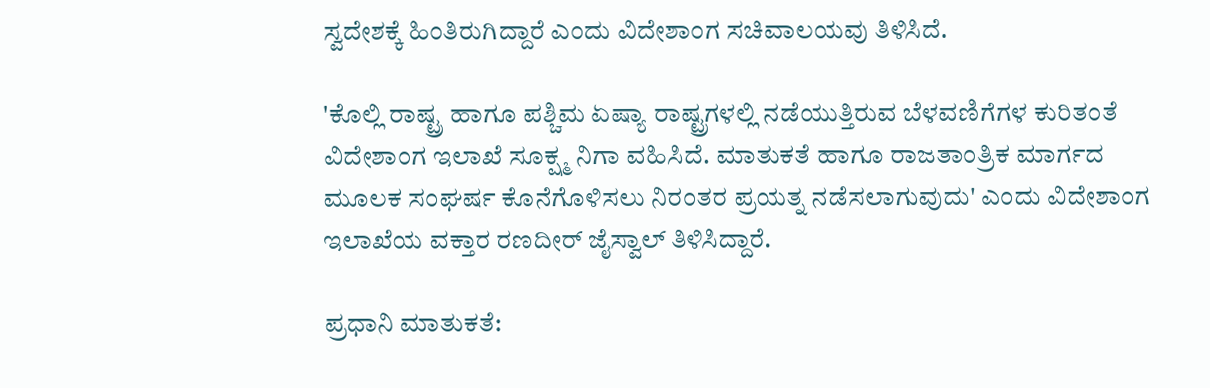ಸ್ವದೇಶಕ್ಕೆ ಹಿಂತಿರುಗಿದ್ದಾರೆ ಎಂದು ವಿದೇಶಾಂಗ ಸಚಿವಾಲಯವು ತಿಳಿಸಿದೆ.

'ಕೊಲ್ಲಿ ರಾಷ್ಟ್ರ ಹಾಗೂ ಪಶ್ಚಿಮ ಏಷ್ಯಾ ರಾಷ್ಟ್ರಗಳಲ್ಲಿ ನಡೆಯುತ್ತಿರುವ ಬೆಳವಣಿಗೆಗಳ ಕುರಿತಂತೆ ವಿದೇಶಾಂಗ ಇಲಾಖೆ ಸೂಕ್ಷ್ಮ ನಿಗಾ ವಹಿಸಿದೆ. ಮಾತುಕತೆ ಹಾಗೂ ರಾಜತಾಂತ್ರಿಕ ಮಾರ್ಗದ ಮೂಲಕ ಸಂಘರ್ಷ ಕೊನೆಗೊಳಿಸಲು ನಿರಂತರ ಪ್ರಯತ್ನ ನಡೆಸಲಾಗುವುದು' ಎಂದು ವಿದೇಶಾಂಗ ಇಲಾಖೆಯ ವಕ್ತಾರ ರಣದೀರ್‌ ಜೈಸ್ವಾಲ್‌ ತಿಳಿಸಿದ್ದಾರೆ.

ಪ್ರಧಾನಿ ಮಾತುಕತೆ: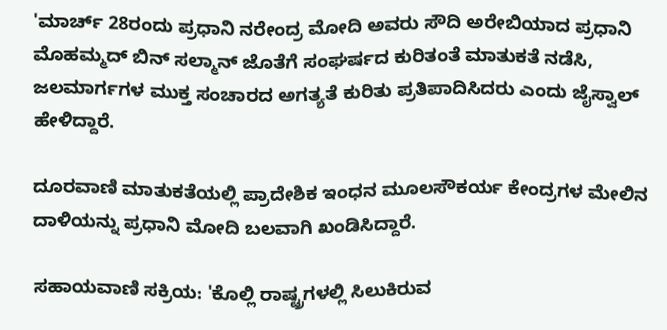'ಮಾರ್ಚ್‌ 28ರಂದು ಪ್ರಧಾನಿ ನರೇಂದ್ರ ಮೋದಿ ಅವರು ಸೌದಿ ಅರೇಬಿಯಾದ ಪ್ರಧಾನಿ ಮೊಹಮ್ಮದ್‌ ಬಿನ್‌ ಸಲ್ಮಾನ್‌ ಜೊತೆಗೆ ಸಂಘರ್ಷದ ಕುರಿತಂತೆ ಮಾತುಕತೆ ನಡೆಸಿ, ಜಲಮಾರ್ಗಗಳ ಮುಕ್ತ ಸಂಚಾರದ ಅಗತ್ಯತೆ ಕುರಿತು ಪ್ರತಿಪಾದಿಸಿದರು ಎಂದು ಜೈಸ್ವಾಲ್‌ ಹೇಳಿದ್ದಾರೆ.

ದೂರವಾಣಿ ಮಾತುಕತೆಯಲ್ಲಿ ಪ್ರಾದೇಶಿಕ ಇಂಧನ ಮೂಲಸೌಕರ್ಯ ಕೇಂದ್ರಗಳ ಮೇಲಿನ ದಾಳಿಯನ್ನು ಪ್ರಧಾನಿ ಮೋದಿ ಬಲವಾಗಿ ಖಂಡಿಸಿದ್ದಾರೆ.

ಸಹಾಯವಾಣಿ ಸಕ್ರಿಯ: 'ಕೊಲ್ಲಿ ರಾಷ್ಟ್ರಗಳಲ್ಲಿ ಸಿಲುಕಿರುವ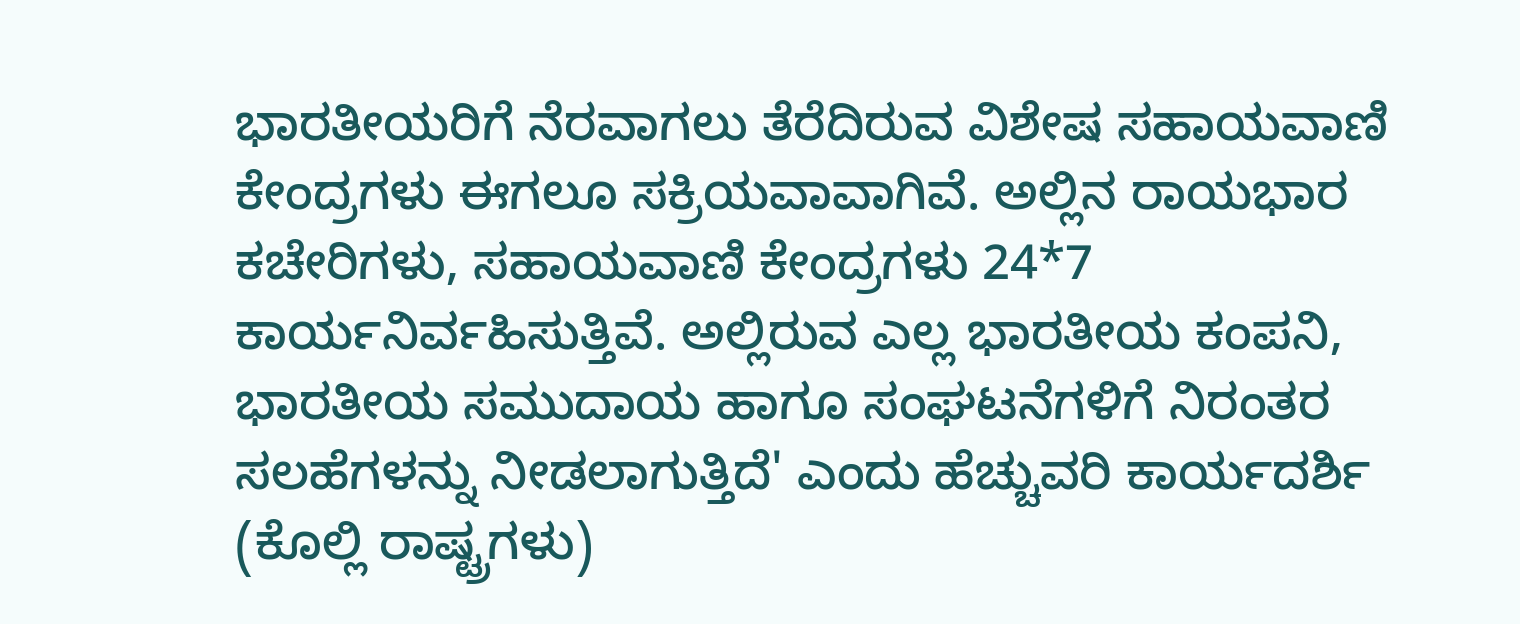ಭಾರತೀಯರಿಗೆ ನೆರವಾಗಲು ತೆರೆದಿರುವ ವಿಶೇಷ ಸಹಾಯವಾಣಿ ಕೇಂದ್ರಗಳು ಈಗಲೂ ಸಕ್ರಿಯವಾವಾಗಿವೆ. ಅಲ್ಲಿನ ರಾಯಭಾರ ಕಚೇರಿಗಳು, ಸಹಾಯವಾಣಿ ಕೇಂದ್ರಗಳು 24*7 ಕಾರ್ಯನಿರ್ವಹಿಸುತ್ತಿವೆ. ಅಲ್ಲಿರುವ ಎಲ್ಲ ಭಾರತೀಯ ಕಂಪನಿ, ಭಾರತೀಯ ಸಮುದಾಯ ಹಾಗೂ ಸಂಘಟನೆಗಳಿಗೆ ನಿರಂತರ ಸಲಹೆಗಳನ್ನು ನೀಡಲಾಗುತ್ತಿದೆ' ಎಂದು ಹೆಚ್ಚುವರಿ ಕಾರ್ಯದರ್ಶಿ (ಕೊಲ್ಲಿ ರಾಷ್ಟ್ರಗಳು)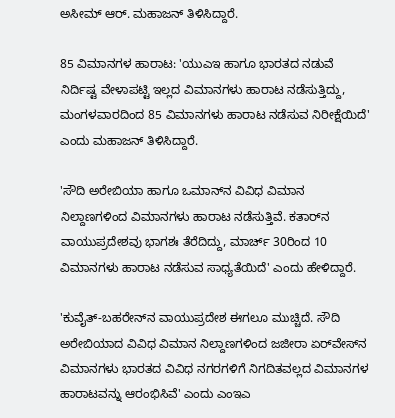ಅಸೀಮ್‌ ಆರ್‌. ಮಹಾಜನ್‌ ತಿಳಿಸಿದ್ದಾರೆ.

85 ವಿಮಾನಗಳ ಹಾರಾಟ: 'ಯುಎಇ ಹಾಗೂ ಭಾರತದ ನಡುವೆ ನಿರ್ದಿಷ್ಟ ವೇಳಾಪಟ್ಟಿ ಇಲ್ಲದ ವಿಮಾನಗಳು ಹಾರಾಟ ನಡೆಸುತ್ತಿದ್ದು, ಮಂಗಳವಾರದಿಂದ 85 ವಿಮಾನಗಳು ಹಾರಾಟ ನಡೆಸುವ ನಿರೀಕ್ಷೆಯಿದೆ' ಎಂದು ಮಹಾಜನ್‌ ತಿಳಿಸಿದ್ದಾರೆ.

'ಸೌದಿ ಅರೇಬಿಯಾ ಹಾಗೂ ಒಮಾನ್‌ನ ವಿವಿಧ ವಿಮಾನ ನಿಲ್ದಾಣಗಳಿಂದ ವಿಮಾನಗಳು ಹಾರಾಟ ನಡೆಸುತ್ತಿವೆ. ಕತಾರ್‌ನ ವಾಯುಪ್ರದೇಶವು ಭಾಗಶಃ ತೆರೆದಿದ್ದು, ಮಾರ್ಚ್‌ 30ರಿಂದ 10 ವಿಮಾನಗಳು ಹಾರಾಟ ನಡೆಸುವ ಸಾಧ್ಯತೆಯಿದೆ' ಎಂದು ಹೇಳಿದ್ದಾರೆ.

'ಕುವೈತ್‌-ಬಹರೇನ್‌ನ ವಾಯುಪ್ರದೇಶ ಈಗಲೂ ಮುಚ್ಚಿದೆ. ಸೌದಿ ಅರೇಬಿಯಾದ ವಿವಿಧ ವಿಮಾನ ನಿಲ್ದಾಣಗಳಿಂದ ಜಜೀರಾ ಏರ್‌ವೇಸ್‌ನ ವಿಮಾನಗಳು ಭಾರತದ ವಿವಿಧ ನಗರಗಳಿಗೆ ನಿಗದಿತವಲ್ಲದ ವಿಮಾನಗಳ ಹಾರಾಟವನ್ನು ಆರಂಭಿಸಿವೆ' ಎಂದು ಎಂಇಎ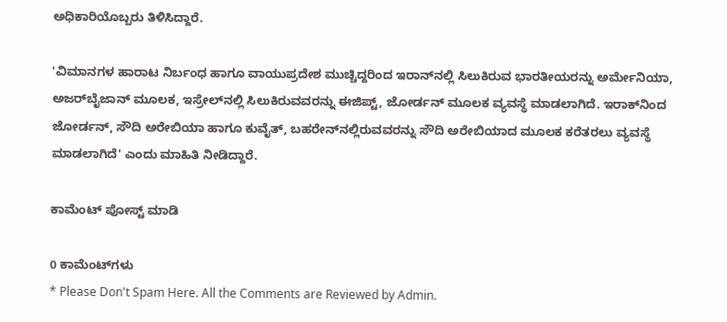ಅಧಿಕಾರಿಯೊಬ್ಬರು ತಿಳಿಸಿದ್ದಾರೆ.

'ವಿಮಾನಗಳ ಹಾರಾಟ ನಿರ್ಬಂಧ ಹಾಗೂ ವಾಯುಪ್ರದೇಶ ಮುಚ್ಚಿದ್ದರಿಂದ ಇರಾನ್‌ನಲ್ಲಿ ಸಿಲುಕಿರುವ ಭಾರತೀಯರನ್ನು ಅರ್ಮೇನಿಯಾ, ಅಜರ್‌ಬೈಜಾನ್‌ ಮೂಲಕ, ಇಸ್ರೇಲ್‌ನಲ್ಲಿ ಸಿಲುಕಿರುವವರನ್ನು ಈಜಿಪ್ಟ್‌, ಜೋರ್ಡನ್‌ ಮೂಲಕ ವ್ಯವಸ್ಥೆ ಮಾಡಲಾಗಿದೆ. ಇರಾಕ್‌ನಿಂದ ಜೋರ್ಡನ್‌, ಸೌದಿ ಅರೇಬಿಯಾ ಹಾಗೂ ಕುವೈತ್‌, ಬಹರೇನ್‌ನಲ್ಲಿರುವವರನ್ನು ಸೌದಿ ಅರೇಬಿಯಾದ ಮೂಲಕ ಕರೆತರಲು ವ್ಯವಸ್ಥೆ ಮಾಡಲಾಗಿದೆ' ಎಂದು ಮಾಹಿತಿ ನೀಡಿದ್ದಾರೆ.

ಕಾಮೆಂಟ್‌‌ ಪೋಸ್ಟ್‌ ಮಾಡಿ

0 ಕಾಮೆಂಟ್‌ಗಳು
* Please Don't Spam Here. All the Comments are Reviewed by Admin.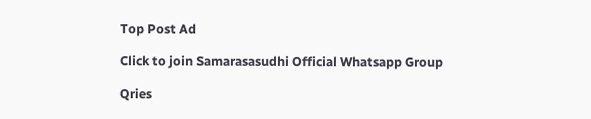Top Post Ad

Click to join Samarasasudhi Official Whatsapp Group

Qries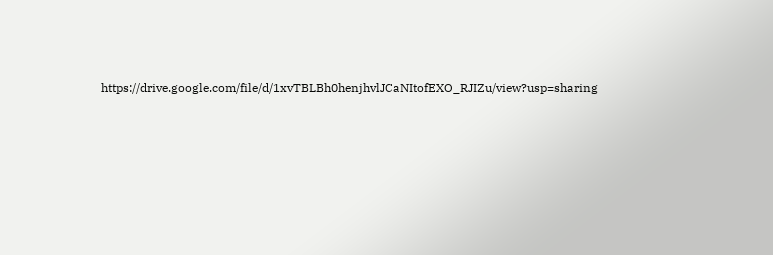https://drive.google.com/file/d/1xvTBLBh0henjhvlJCaNItofEXO_RJIZu/view?usp=sharing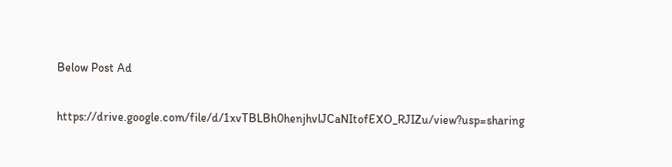Below Post Ad

https://drive.google.com/file/d/1xvTBLBh0henjhvlJCaNItofEXO_RJIZu/view?usp=sharing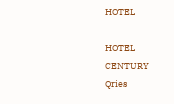HOTEL

HOTEL
CENTURY
Qries